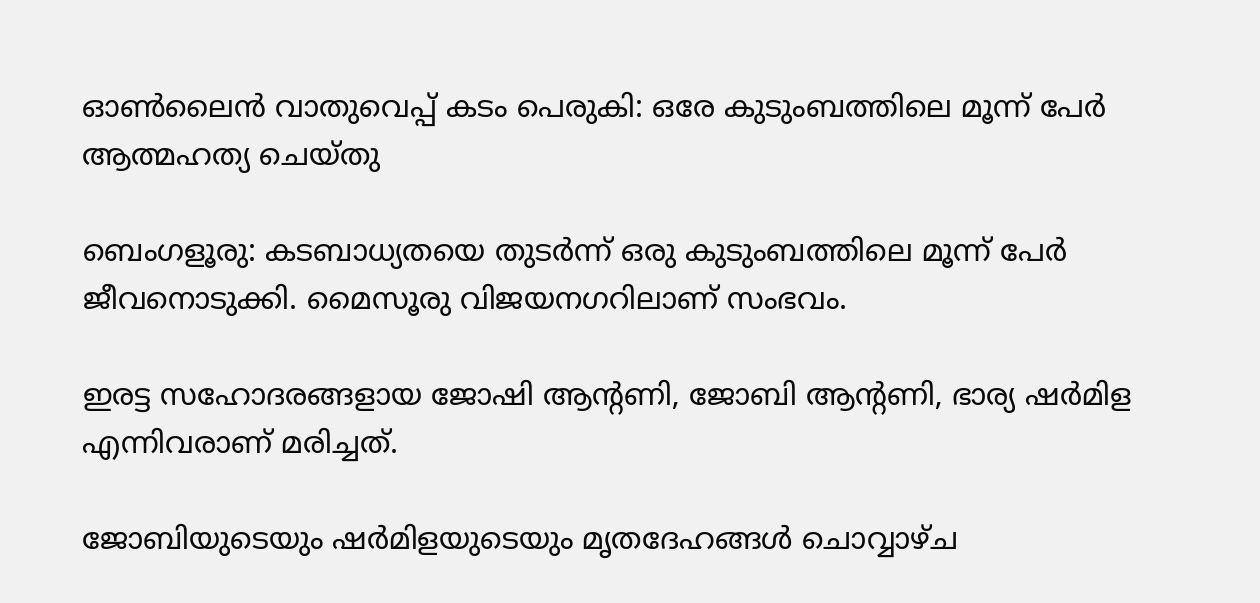ഓൺലൈൻ വാതുവെപ്പ് കടം പെരുകി: ഒരേ കുടുംബത്തിലെ മൂന്ന് പേർ ആത്മഹത്യ ചെയ്തു

ബെംഗളൂരു: കടബാധ്യതയെ തുടർന്ന് ഒരു കുടുംബത്തിലെ മൂന്ന് പേർ ജീവനൊടുക്കി. മൈസൂരു വിജയനഗറിലാണ് സംഭവം.

ഇരട്ട സഹോദരങ്ങളായ ജോഷി ആന്റണി, ജോബി ആന്റണി, ഭാര്യ ഷർമിള എന്നിവരാണ് മരിച്ചത്.

ജോബിയുടെയും ഷർമിളയുടെയും മൃതദേഹങ്ങൾ ചൊവ്വാഴ്ച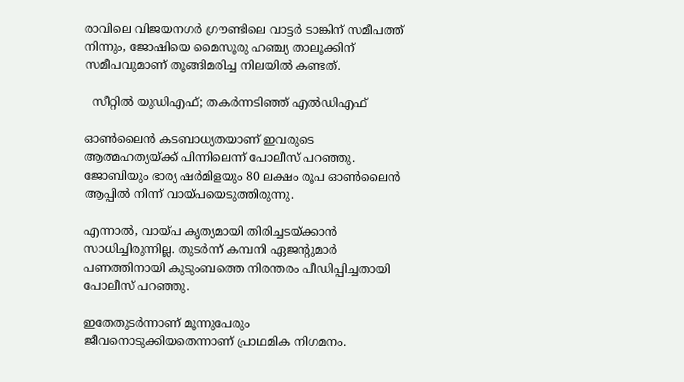രാവിലെ വിജയനഗർ ഗ്രൗണ്ടിലെ വാട്ടർ ടാങ്കിന് സമീപത്ത് നിന്നും, ജോഷിയെ മൈസൂരു ഹഞ്ച്യ താലൂക്കിന് സമീപവുമാണ് തൂങ്ങിമരിച്ച നിലയിൽ കണ്ടത്.

  സീറ്റിൽ യുഡിഎഫ്; തകർന്നടിഞ്ഞ് എൽഡിഎഫ്

ഓൺലൈൻ കടബാധ്യതയാണ് ഇവരുടെ ആത്മഹത്യയ്ക്ക് പിന്നിലെന്ന് പോലീസ് പറഞ്ഞു. ജോബിയും ഭാര്യ ഷർമിളയും 80 ലക്ഷം രൂപ ഓൺലൈൻ ആപ്പിൽ നിന്ന് വായ്പയെടുത്തിരുന്നു.

എന്നാൽ, വായ്പ കൃത്യമായി തിരിച്ചടയ്ക്കാൻ സാധിച്ചിരുന്നില്ല. തുടർന്ന് കമ്പനി ഏജന്റുമാർ പണത്തിനായി കുടുംബത്തെ നിരന്തരം പീഡിപ്പിച്ചതായി പോലീസ് പറഞ്ഞു.

ഇതേതുടർന്നാണ് മൂന്നുപേരും ജീവനൊടുക്കിയതെന്നാണ് പ്രാഥമിക നിഗമനം.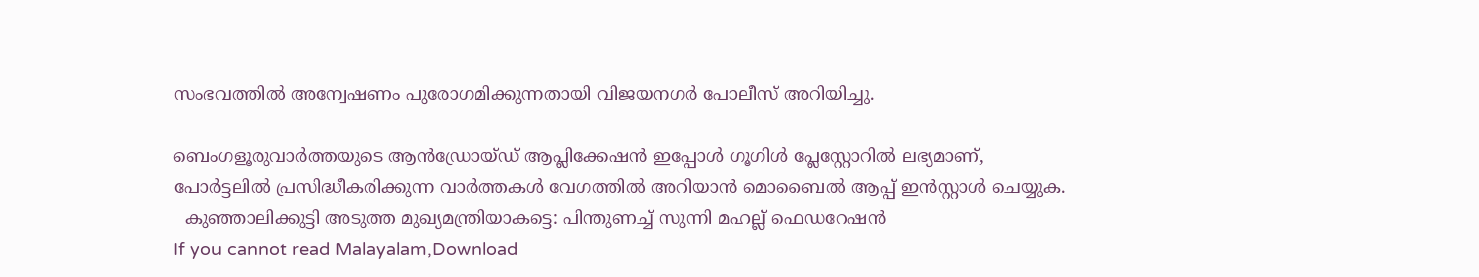സംഭവത്തിൽ അന്വേഷണം പുരോഗമിക്കുന്നതായി വിജയനഗർ പോലീസ് അറിയിച്ചു.

ബെംഗളൂരുവാർത്തയുടെ ആൻഡ്രോയ്ഡ് ആപ്ലിക്കേഷൻ ഇപ്പോൾ ഗൂഗിൾ പ്ലേസ്റ്റോറിൽ ലഭ്യമാണ്, പോർട്ടലിൽ പ്രസിദ്ധീകരിക്കുന്ന വാർത്തകൾ വേഗത്തിൽ അറിയാൻ മൊബൈൽ ആപ്പ് ഇൻസ്റ്റാൾ ചെയ്യുക.
  കുഞ്ഞാലിക്കുട്ടി അടുത്ത മുഖ്യമന്ത്രിയാകട്ടെ: പിന്തുണച്ച് സുന്നി മഹല്ല് ഫെഡറേഷന്‍
If you cannot read Malayalam,Download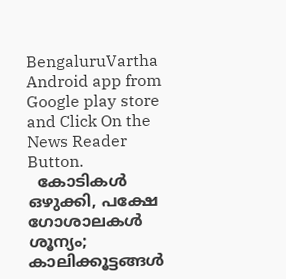BengaluruVartha Android app from Google play store and Click On the News Reader Button.
  കോടികൾ ഒഴുക്കി, പക്ഷേ ഗോശാലകൾ ശൂന്യം; കാലിക്കൂട്ടങ്ങൾ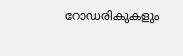റോഡരികുകളും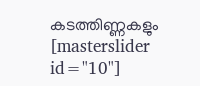കടത്തിണ്ണകളും
[masterslider id="10"]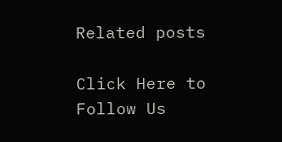Related posts

Click Here to Follow Us